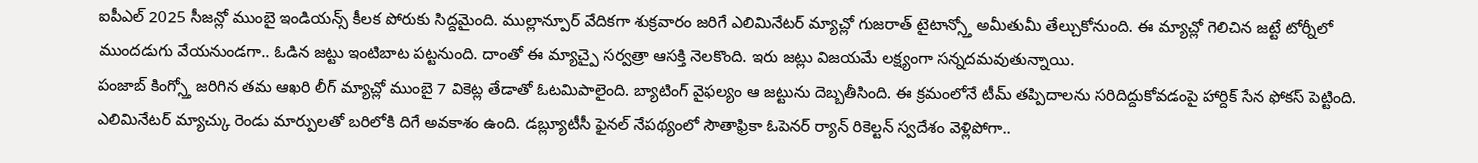ఐపీఎల్ 2025 సీజన్లో ముంబై ఇండియన్స్ కీలక పోరుకు సిద్దమైంది. ముల్లాన్పూర్ వేదికగా శుక్రవారం జరిగే ఎలిమినేటర్ మ్యాచ్లో గుజరాత్ టైటాన్స్తో అమీతుమీ తేల్చుకోనుంది. ఈ మ్యాచ్లో గెలిచిన జట్టే టోర్నీలో ముందడుగు వేయనుండగా.. ఓడిన జట్టు ఇంటిబాట పట్టనుంది. దాంతో ఈ మ్యాచ్పై సర్వత్రా ఆసక్తి నెలకొంది. ఇరు జట్లు విజయమే లక్ష్యంగా సన్నదమవుతున్నాయి.
పంజాబ్ కింగ్స్తో జరిగిన తమ ఆఖరి లీగ్ మ్యాచ్లో ముంబై 7 వికెట్ల తేడాతో ఓటమిపాలైంది. బ్యాటింగ్ వైఫల్యం ఆ జట్టును దెబ్బతీసింది. ఈ క్రమంలోనే టీమ్ తప్పిదాలను సరిదిద్దుకోవడంపై హార్దిక్ సేన ఫోకస్ పెట్టింది. ఎలిమినేటర్ మ్యాచ్కు రెండు మార్పులతో బరిలోకి దిగే అవకాశం ఉంది. డబ్ల్యూటీసీ ఫైనల్ నేపథ్యంలో సౌతాఫ్రికా ఓపెనర్ ర్యాన్ రికెల్టన్ స్వదేశం వెళ్లిపోగా..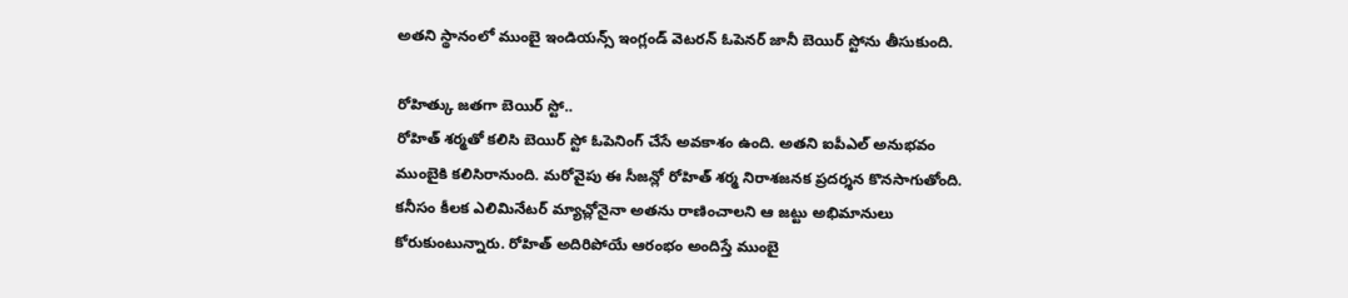అతని స్థానంలో ముంబై ఇండియన్స్ ఇంగ్లండ్ వెటరన్ ఓపెనర్ జానీ బెయిర్ స్టోను తీసుకుంది.

రోహిత్కు జతగా బెయిర్ స్టో..
రోహిత్ శర్మతో కలిసి బెయిర్ స్టో ఓపెనింగ్ చేసే అవకాశం ఉంది. అతని ఐపీఎల్ అనుభవం ముంబైకి కలిసిరానుంది. మరోవైపు ఈ సీజన్లో రోహిత్ శర్మ నిరాశజనక ప్రదర్శన కొనసాగుతోంది. కనీసం కీలక ఎలిమినేటర్ మ్యాచ్లోనైనా అతను రాణించాలని ఆ జట్టు అభిమానులు కోరుకుంటున్నారు. రోహిత్ అదిరిపోయే ఆరంభం అందిస్తే ముంబై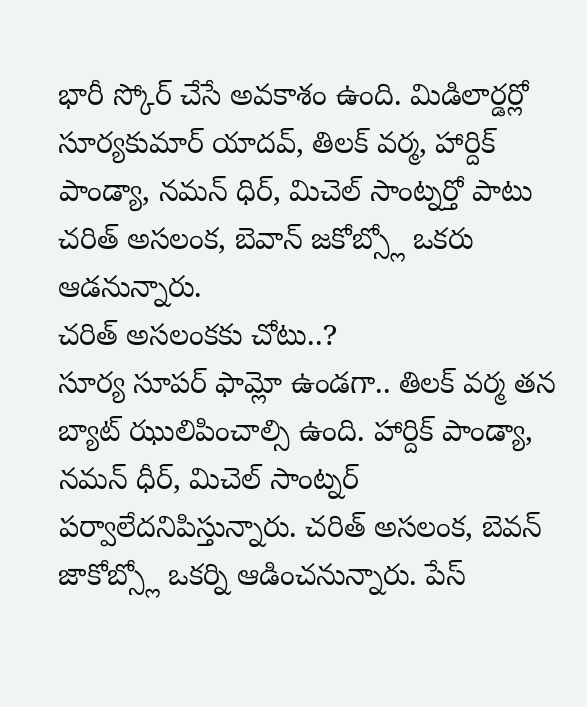భారీ స్కోర్ చేసే అవకాశం ఉంది. మిడిలార్డర్లో సూర్యకుమార్ యాదవ్, తిలక్ వర్మ, హార్దిక్ పాండ్యా, నమన్ ధిర్, మిచెల్ సాంట్నర్తో పాటు చరిత్ అసలంక, బెవాన్ జకోబ్స్లో ఒకరు ఆడనున్నారు.
చరిత్ అసలంకకు చోటు..?
సూర్య సూపర్ ఫామ్లో ఉండగా.. తిలక్ వర్మ తన బ్యాట్ ఝులిపించాల్సి ఉంది. హార్దిక్ పాండ్యా, నమన్ ధీర్, మిచెల్ సాంట్నర్ పర్వాలేదనిపిస్తున్నారు. చరిత్ అసలంక, బెవన్ జాకోబ్స్లో ఒకర్ని ఆడించనున్నారు. పేస్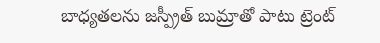బాధ్యతలను జస్ప్రీత్ బుమ్రాతో పాటు ట్రెంట్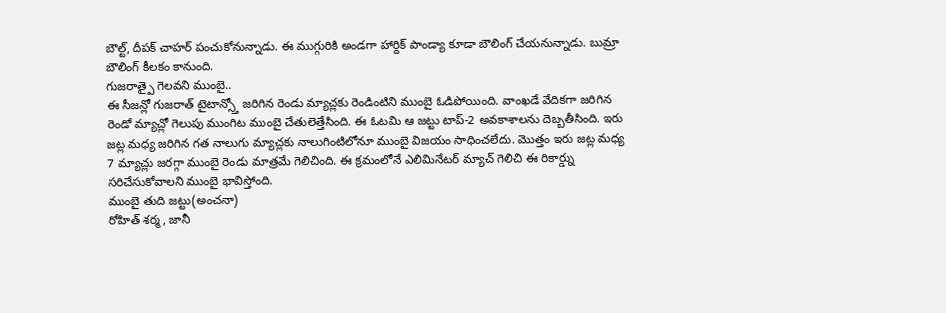బౌల్ట్, దీపక్ చాహర్ పంచుకోనున్నాడు. ఈ ముగ్గురికి అండగా హార్దిక్ పాండ్యా కూడా బౌలింగ్ చేయనున్నాడు. బుమ్రా బౌలింగ్ కీలకం కానుంది.
గుజరాత్పై గెలవని ముంబై..
ఈ సీజన్లో గుజరాత్ టైటాన్స్తో జరిగిన రెండు మ్యాచ్లకు రెండింటిని ముంబై ఓడిపోయింది. వాంఖడే వేదికగా జరిగిన రెండో మ్యాచ్లో గెలుపు ముంగిట ముంబై చేతులెత్తేసింది. ఈ ఓటమి ఆ జట్టు టాప్-2 అవకాశాలను దెబ్బతీసింది. ఇరు జట్ల మధ్య జరిగిన గత నాలుగు మ్యాచ్లకు నాలుగింటిలోనూ ముంబై విజయం సాధించలేదు. మొత్తం ఇరు జట్ల మధ్య 7 మ్యాచ్లు జరగ్గా ముంబై రెండు మాత్రమే గెలిచింది. ఈ క్రమంలోనే ఎలిమినేటర్ మ్యాచ్ గెలిచి ఈ రికార్డ్ను సరిచేసుకోవాలని ముంబై భావిస్తోంది.
ముంబై తుది జట్టు(అంచనా)
రోహిత్ శర్మ, జానీ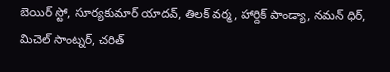బెయిర్ స్టో, సూర్యకుమార్ యాదవ్, తిలక్ వర్మ, హార్దిక్ పాండ్యా, నమన్ ధిర్, మిచెల్ సాంట్నర్, చరిత్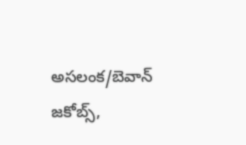అసలంక/బెవాన్ జకోబ్స్,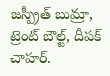జస్ప్రీత్ బుమ్రా, ట్రెంట్ బౌల్ట్, దీపక్ చాహర్.